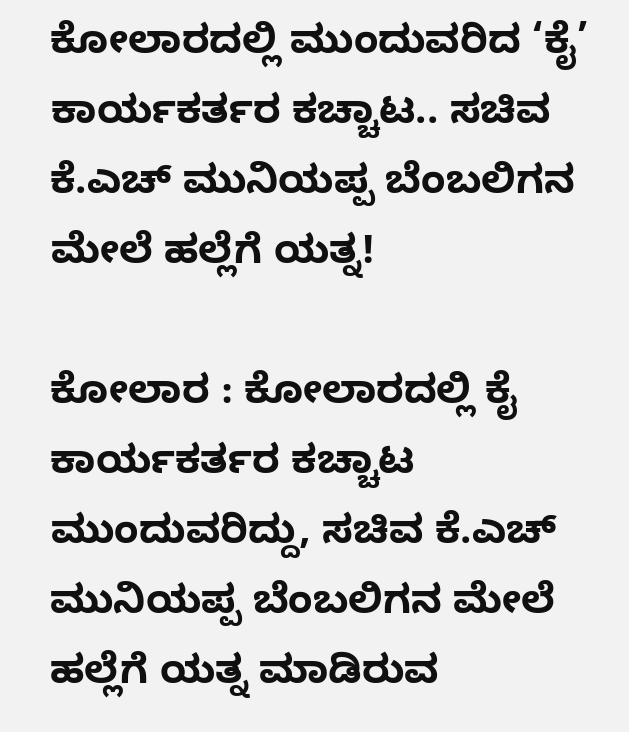ಕೋಲಾರದಲ್ಲಿ ಮುಂದುವರಿದ ‘ಕೈ’ ಕಾರ್ಯಕರ್ತರ ಕಚ್ಚಾಟ.. ಸಚಿವ ಕೆ.ಎಚ್ ಮುನಿಯಪ್ಪ ಬೆಂಬಲಿಗನ ಮೇಲೆ ಹಲ್ಲೆಗೆ ಯತ್ನ!

ಕೋಲಾರ : ಕೋಲಾರದಲ್ಲಿ ಕೈ ಕಾರ್ಯಕರ್ತರ ಕಚ್ಚಾಟ ಮುಂದುವರಿದ್ದು, ಸಚಿವ ಕೆ.ಎಚ್ ಮುನಿಯಪ್ಪ ಬೆಂಬಲಿಗನ ಮೇಲೆ ಹಲ್ಲೆಗೆ ಯತ್ನ ಮಾಡಿರುವ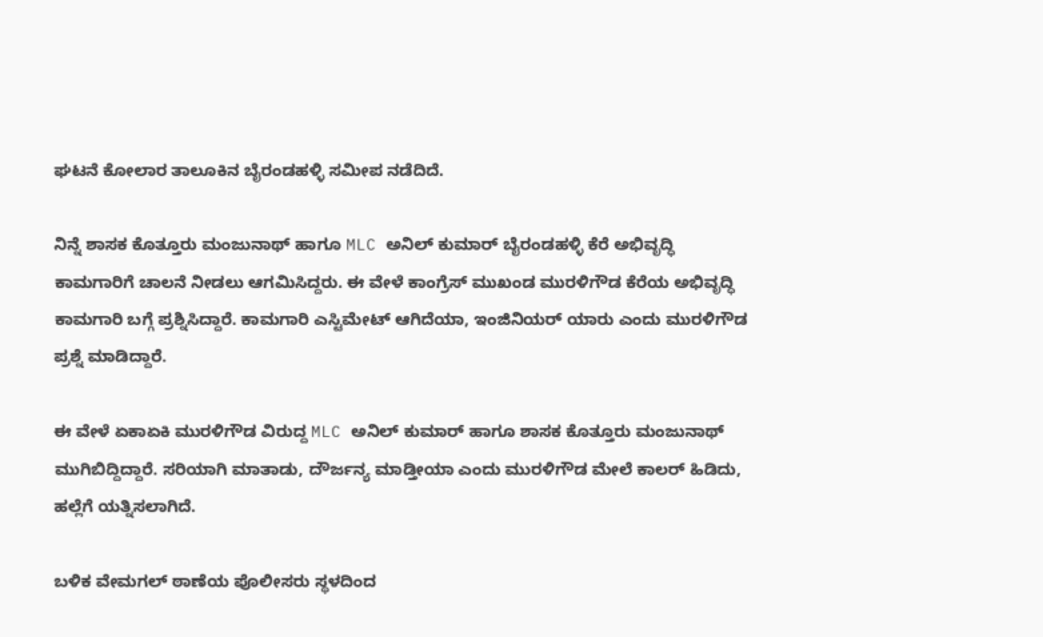ಘಟನೆ ಕೋಲಾರ ತಾಲೂಕಿನ ಬೈರಂಡಹಳ್ಳಿ ಸಮೀಪ ನಡೆದಿದೆ.

ನಿನ್ನೆ ಶಾಸಕ ಕೊತ್ತೂರು ಮಂಜುನಾಥ್ ಹಾಗೂ MLC ಅನಿಲ್ ಕುಮಾರ್ ಬೈರಂಡಹಳ್ಳಿ ಕೆರೆ ಅಭಿವೃದ್ಧಿ ಕಾಮಗಾರಿಗೆ ಚಾಲನೆ ನೀಡಲು ಆಗಮಿಸಿದ್ದರು. ಈ ವೇಳೆ ಕಾಂಗ್ರೆಸ್ ಮುಖಂಡ ಮುರಳಿಗೌಡ ಕೆರೆಯ ಅಭಿವೃದ್ಧಿ ಕಾಮಗಾರಿ ಬಗ್ಗೆ ಪ್ರಶ್ನಿಸಿದ್ದಾರೆ. ಕಾಮಗಾರಿ ಎಸ್ಟಿಮೇಟ್ ಆಗಿದೆಯಾ, ಇಂಜಿನಿಯರ್ ಯಾರು ಎಂದು ಮುರಳಿಗೌಡ ಪ್ರಶ್ನೆ ಮಾಡಿದ್ದಾರೆ.

ಈ ವೇಳೆ ಏಕಾಏಕಿ ಮುರಳಿಗೌಡ ವಿರುದ್ದ MLC ಅನಿಲ್ ಕುಮಾರ್ ಹಾಗೂ ಶಾಸಕ ಕೊತ್ತೂರು ಮಂಜುನಾಥ್ ಮುಗಿಬಿದ್ದಿದ್ದಾರೆ. ಸರಿಯಾಗಿ ಮಾತಾಡು, ದೌರ್ಜನ್ಯ ಮಾಡ್ತೀಯಾ ಎಂದು ಮುರಳಿಗೌಡ ಮೇಲೆ ಕಾಲರ್ ಹಿಡಿದು, ಹಲ್ಲೆಗೆ ಯತ್ನಿಸಲಾಗಿದೆ.

ಬಳಿಕ ವೇಮಗಲ್ ಠಾಣೆಯ ಪೊಲೀಸರು ಸ್ಥಳದಿಂದ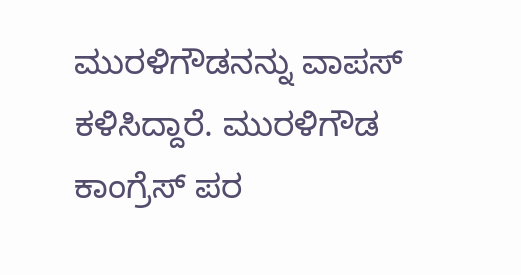ಮುರಳಿಗೌಡನನ್ನು ವಾಪಸ್ ಕಳಿಸಿದ್ದಾರೆ. ಮುರಳಿಗೌಡ ಕಾಂಗ್ರೆಸ್ ಪರ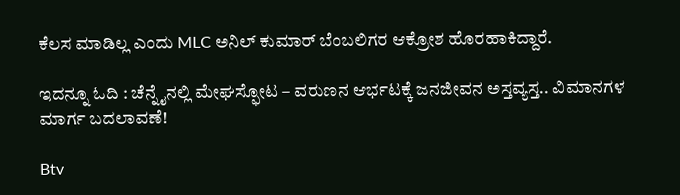ಕೆಲಸ ಮಾಡಿಲ್ಲ ಎಂದು MLC ಅನಿಲ್ ಕುಮಾರ್ ಬೆಂಬಲಿಗರ ಆಕ್ರೋಶ ಹೊರಹಾಕಿದ್ದಾರೆ.

ಇದನ್ನೂ ಓದಿ : ಚೆನ್ನೈನಲ್ಲಿ ಮೇಘಸ್ಫೋಟ – ವರುಣನ ಆರ್ಭಟಕ್ಕೆ ಜನಜೀವನ ಅಸ್ತವ್ಯಸ್ತ.. ವಿಮಾನಗಳ ಮಾರ್ಗ ಬದಲಾವಣೆ!

Btv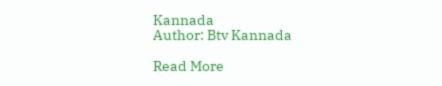Kannada
Author: Btv Kannada

Read More